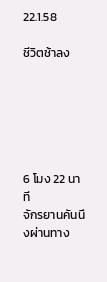22.1.58

ชีวิตช้าลง






6 โมง 22 นาที
จักรยานคันนึงผ่านทาง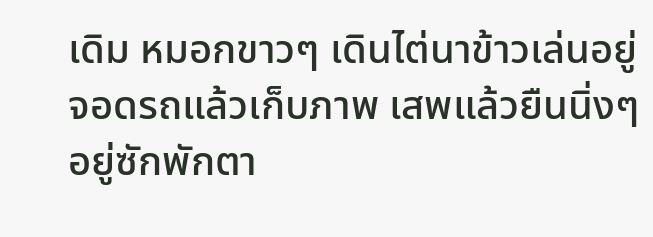เดิม หมอกขาวๆ เดินไต่นาข้าวเล่นอยู่
จอดรถแล้วเก็บภาพ เสพแล้วยืนนิ่งๆ อยู่ซักพักตา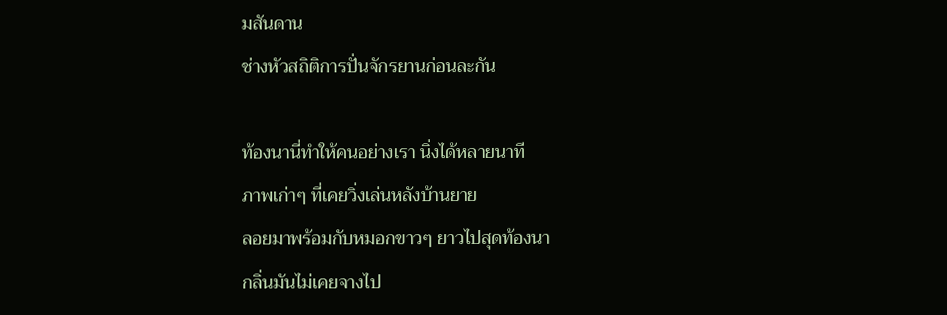มสันดาน
ช่างหัวสถิติการปั่นจักรยานก่อนละกัน

ท้องนานี่ทำให้คนอย่างเรา นิ่งได้หลายนาที
ภาพเก่าๆ ที่เคยวิ่งเล่นหลังบ้านยาย
ลอยมาพร้อมกับหมอกขาวๆ ยาวไปสุดท้องนา
กลิ่นมันไม่เคยจางไป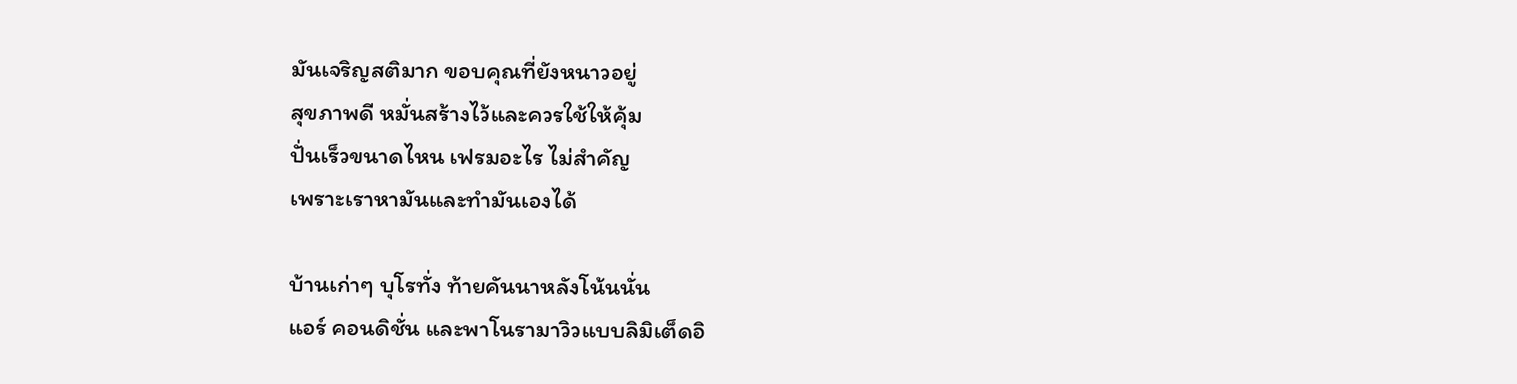มันเจริญสติมาก ขอบคุณที่ยังหนาวอยู่
สุขภาพดี หมั่นสร้างไว้และควรใช้ให้คุ้ม
ปั่นเร็วขนาดไหน เฟรมอะไร ไม่สำคัญ
เพราะเราหามันและทำมันเองได้

บ้านเก่าๆ บุโรทั่ง ท้ายคันนาหลังโน้นนั่น
แอร์ คอนดิชั่น และพาโนรามาวิวแบบลิมิเต็ดอิ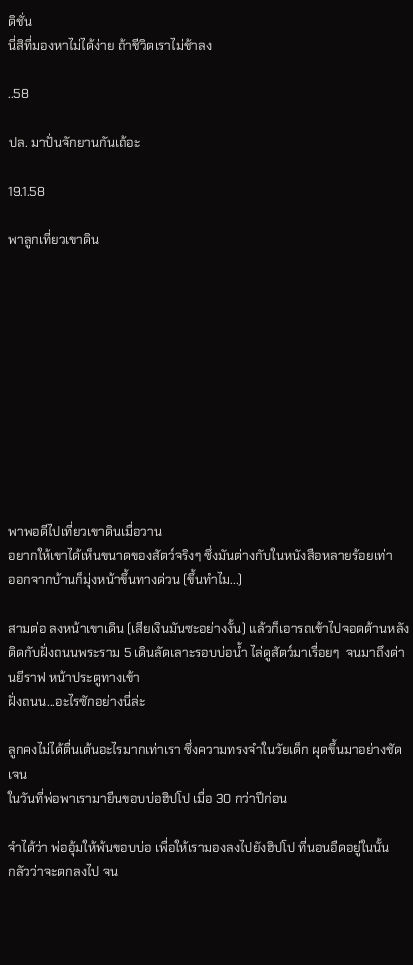ดิชั่น
นี่สิที่มองหาไม่ได้ง่าย ถ้าชีวิตเราไม่ช้าลง

..58

ปล. มาปั่นจักยานกันเถ้อะ

19.1.58

พาลูกเที่ยวเขาดิน











พาพอดีไปเที่ยวเขาดินเมื่อวาน
อยากให้เขาได้เห็นขนาดของสัตว์จริงๆ ซึ่งมันต่างกับในหนังสือหลายร้อยเท่า
ออกจากบ้านก็มุ่งหน้าขึ้นทางด่วน (ขึ้นทำไม...)

สามต่อ ลงหน้าเขาเดิน (เสียเงินมันซะอย่างงั้น) แล้วก็เอารถเข้าไปจอดด้านหลัง
ติดกับฝั่งถนนพระราม 5 เดินลัดเลาะรอบบ่อน้ำ ไล่ดูสัตว์มาเรื่อยๆ  จนมาถึงด่านยีราฟ หน้าประตูทางเข้า
ฝั่งถนน...อะไรซักอย่างนี่ล่ะ

ลูกคงไม่ได้ตื่นเต้นอะไรมากเท่าเรา ซึ่งความทรงจำในวัยเด็ก ผุดขึ้นมาอย่างชัดเจน
ในวันที่พ่อพาเรามายืนขอบบ่อฮิปโป เมื่อ 30 กว่าปีก่อน

จำได้ว่า พ่ออุ้มให้พ้นขอบบ่อ เพื่อให้เรามองลงไปยังฮิปโป ที่นอนอืดอยู่ในนั้น
กลัวว่าจะตกลงไป จน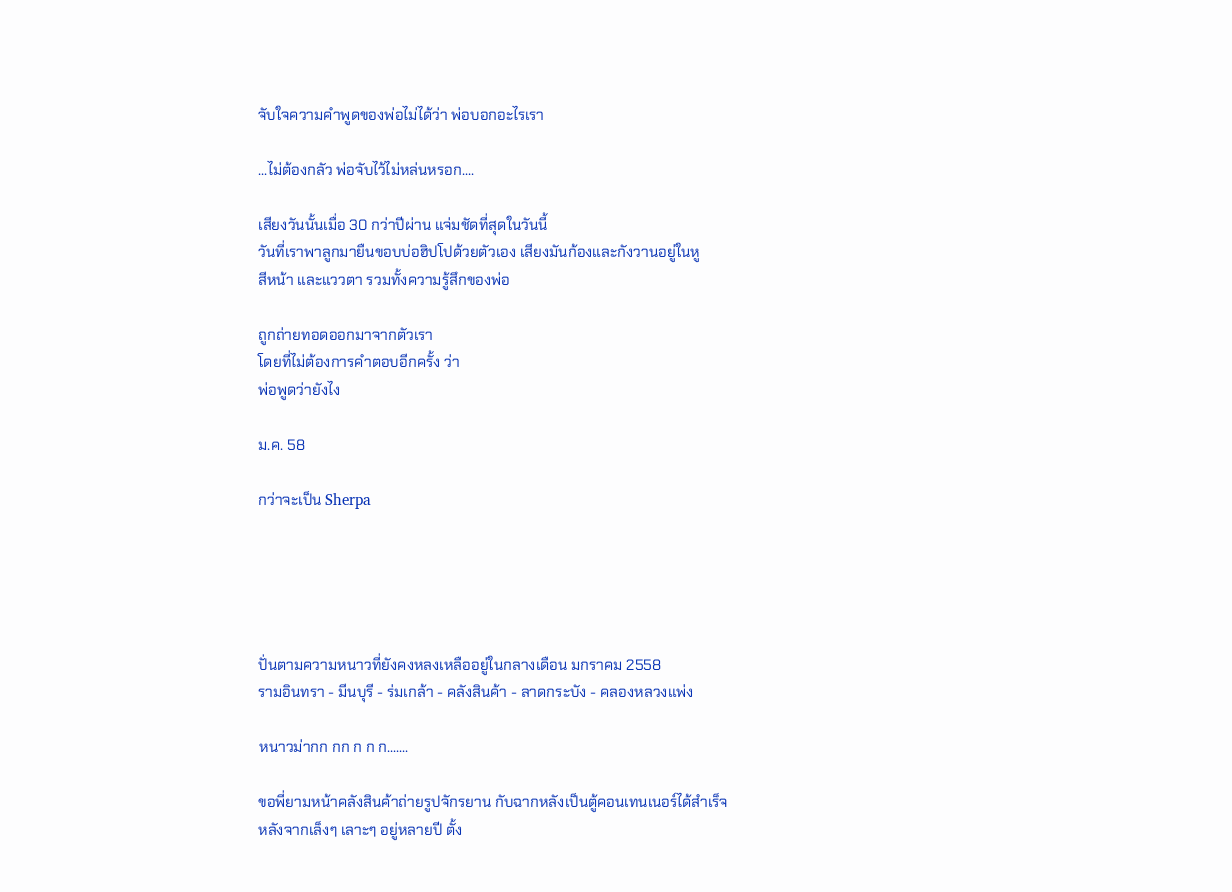จับใจความคำพูดของพ่อไม่ได้ว่า พ่อบอกอะไรเรา

...ไม่ต้องกลัว พ่อจับไว้ไม่หล่นหรอก....

เสียงวันนั้นเมื่อ 30 กว่าปีผ่าน แจ่มชัดที่สุดในวันนี้
วันที่เราพาลูกมายืนขอบบ่อฮิปโปด้วยตัวเอง เสียงมันก้องและกังวานอยู่ในหู
สีหน้า และแววตา รวมทั้งความรู้สึกของพ่อ

ถูกถ่ายทอดออกมาจากตัวเรา
โดยที่ไม่ต้องการคำตอบอีกครั้ง ว่า
พ่อพูดว่ายังไง

ม.ค. 58

กว่าจะเป็น Sherpa





ปั่นตามความหนาวที่ยังคงหลงเหลืออยู่ในกลางเดือน มกราคม 2558
รามอินทรา - มีนบุรี - ร่มเกล้า - คลังสินค้า - ลาดกระบัง - คลองหลวงแพ่ง

หนาวม่ากก กก ก ก ก.......

ขอพี่ยามหน้าคลังสินค้าถ่ายรูปจักรยาน กับฉากหลังเป็นตู้คอนเทนเนอร์ได้สำเร็จ
หลังจากเล็งๆ เลาะๆ อยู่หลายปี ตั้ง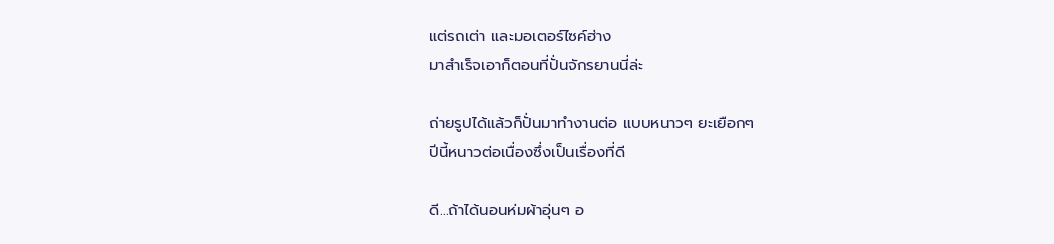แต่รถเต่า และมอเตอร์ไซค์ฮ่าง
มาสำเร็จเอาก็ตอนที่ปั่นจักรยานนี่ล่ะ

ถ่ายรูปได้แล้วก็ปั่นมาทำงานต่อ แบบหนาวๆ ยะเยือกๆ
ปีนี้หนาวต่อเนื่องซึ่งเป็นเรื่องที่ดี

ดี...ถ้าได้นอนห่มผ้าอุ่นๆ อ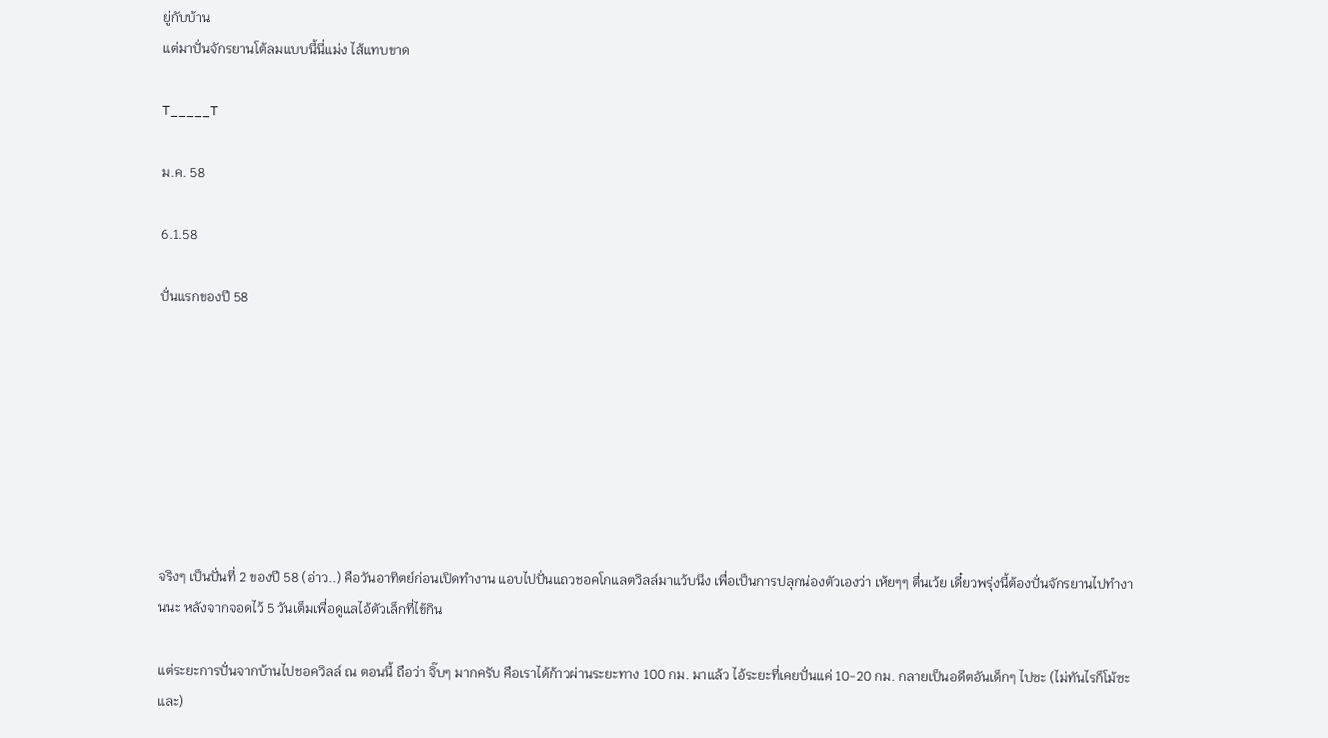ยู่กับบ้าน
แต่มาปั่นจักรยานโต้ลมแบบนี้นี่แม่ง ไส้แทบขาด

T_____T

ม.ค. 58

6.1.58

ปั่นแรกของปี 58








จริงๆ เป็นปั่นที่ 2 ของปี 58 (อ่าว..) คือวันอาทิตย์ก่อนเปิดทำงาน แอบไปปั่นแถวชอคโกแลตวิลล์มาแว้บนึง เพื่อเป็นการปลุกน่องตัวเองว่า เห้ยๆๆ ตื่นเว้ย เดี๋ยวพรุ่งนี้ต้องปั่นจักรยานไปทำงานนะ หลังจากจอดไว้ 5 วันเต็มเพื่อดูแลไอ้ตัวเล็กที่ไข้กิน

แต่ระยะการปั่นจากบ้านไปชอควิลล์ ณ ตอนนี้ ถือว่า จิ๊บๆ มากครับ คือเราได้ก้าวผ่านระยะทาง 100 กม. มาแล้ว ไอ้ระยะที่เคยปั่นแค่ 10-20 กม. กลายเป็นอดีตอันเด็กๆ ไปซะ (ไม่ทันไรก็โม้ซะและ)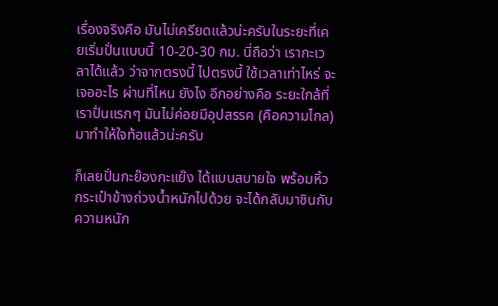เรื่องจริงคือ มันไม่เครียดแล้วน่ะครับในระยะที่เคยเริ่มปั่นแบบนี้ 10-20-30 กม. นี่ถือว่า เรากะเวลาได้แล้ว ว่าจากตรงนี้ ไปตรงนี้ ใช้เวลาเท่าไหร่ จะเจออะไร ผ่านที่ไหน ยังไง อีกอย่างคือ ระยะใกล้ที่เราปั่นแรกๆ มันไม่ค่อยมีอุปสรรค (คือความไกล) มาทำให้ใจท้อแล้วน่ะครับ

ก็เลยปั่นกะย๊องกะแย๊ง ได้แบบสบายใจ พร้อมหิ้วกระเป๋าข้างถ่วงน้ำหนักไปด้วย จะได้กลับมาชินกับความหนัก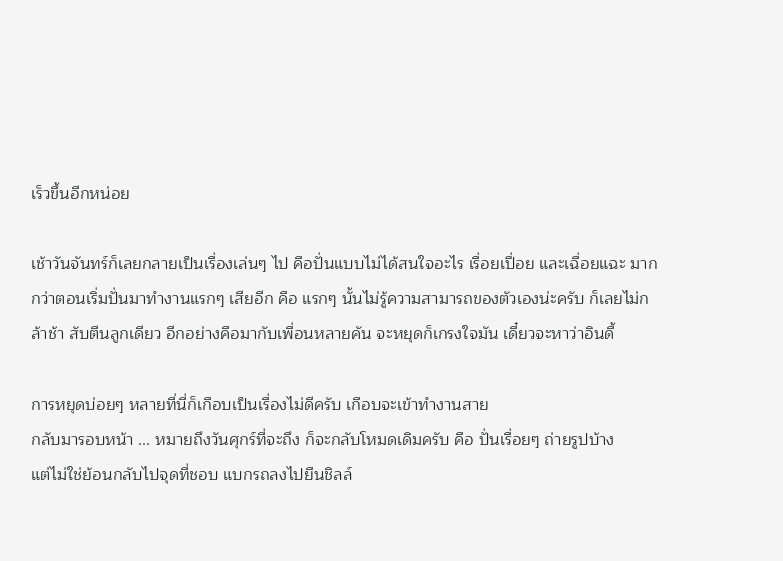เร็วขึ้นอีกหน่อย

เช้าวันจันทร์ก็เลยกลายเป็นเรื่องเล่นๆ ไป คือปั่นแบบไม่ได้สนใจอะไร เรื่อยเปื่อย และเฉื่อยแฉะ มากกว่าตอนเริ่มปั่นมาทำงานแรกๆ เสียอีก คือ แรกๆ นั้นไม่รู้ความสามารถของตัวเองน่ะครับ ก็เลยไม่กล้าช้า สับตีนลูกเดียว อีกอย่างคือมากับเพื่อนหลายคัน จะหยุดก็เกรงใจมัน เดี๋ยวจะหาว่าอินดี้

การหยุดบ่อยๆ หลายที่นี่ก็เกือบเป็นเรื่องไม่ดีครับ เกือบจะเข้าทำงานสาย
กลับมารอบหน้า ... หมายถึงวันศุกร์ที่จะถึง ก็จะกลับโหมดเดิมครับ คือ ปั่นเรื่อยๆ ถ่ายรูปบ้าง
แต่ไม่ใช่ย้อนกลับไปจุดที่ชอบ แบกรถลงไปยืนชิลล์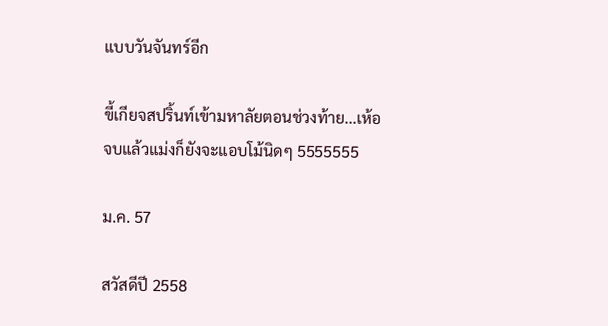แบบวันจันทร์อีก

ขี้เกียจสปริ้นท์เข้ามหาลัยตอนช่วงท้าย...เห้อ
จบแล้วแม่งก็ยังจะแอบโม้นิดๆ 5555555

ม.ค. 57

สวัสดีปี 2558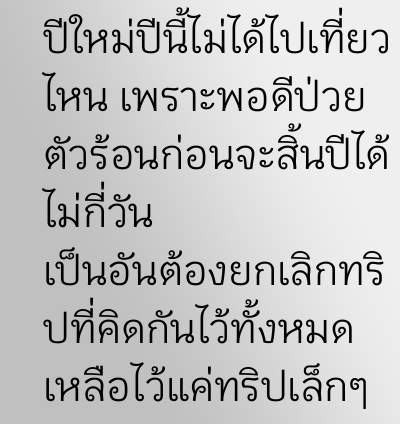ปีใหม่ปีนี้ไม่ได้ไปเที่ยวไหน เพราะพอดีป่วย ตัวร้อนก่อนจะสิ้นปีได้ไม่กี่วัน
เป็นอันต้องยกเลิกทริปที่คิดกันไว้ทั้งหมด เหลือไว้แค่ทริปเล็กๆ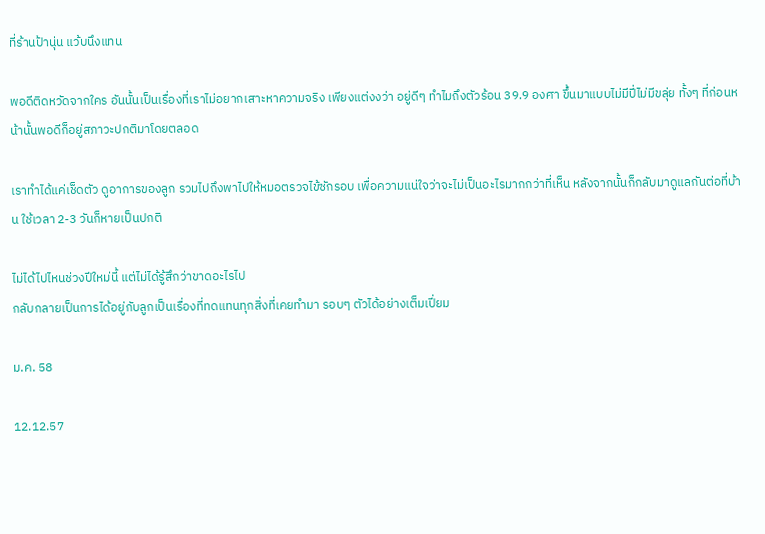ที่ร้านป้านุ่น แว้บนึงแทน

พอดีติดหวัดจากใคร อันนั้นเป็นเรื่องที่เราไม่อยากเสาะหาความจริง เพียงแต่งงว่า อยู่ดีๆ ทำไมถึงตัวร้อน 39.9 องศา ขึ้นมาแบบไม่มีปี่ไม่มีขลุ่ย ทั้งๆ ที่ก่อนหน้านั้นพอดีก็อยู่สภาวะปกติมาโดยตลอด

เราทำได้แค่เช็ดตัว ดูอาการของลูก รวมไปถึงพาไปให้หมอตรวจไข้ซักรอบ เพื่อความแน่ใจว่าจะไม่เป็นอะไรมากกว่าที่เห็น หลังจากนั้นก็กลับมาดูแลกันต่อที่บ้าน ใช้เวลา 2-3 วันก็หายเป็นปกติ

ไม่ได้ไปไหนช่วงปีใหม่นี้ แต่ไม่ได้รู้สึกว่าขาดอะไรไป
กลับกลายเป็นการได้อยู่กับลูกเป็นเรื่องที่ทดแทนทุกสิ่งที่เคยทำมา รอบๆ ตัวได้อย่างเต็มเปี่ยม

ม.ค. 58

12.12.57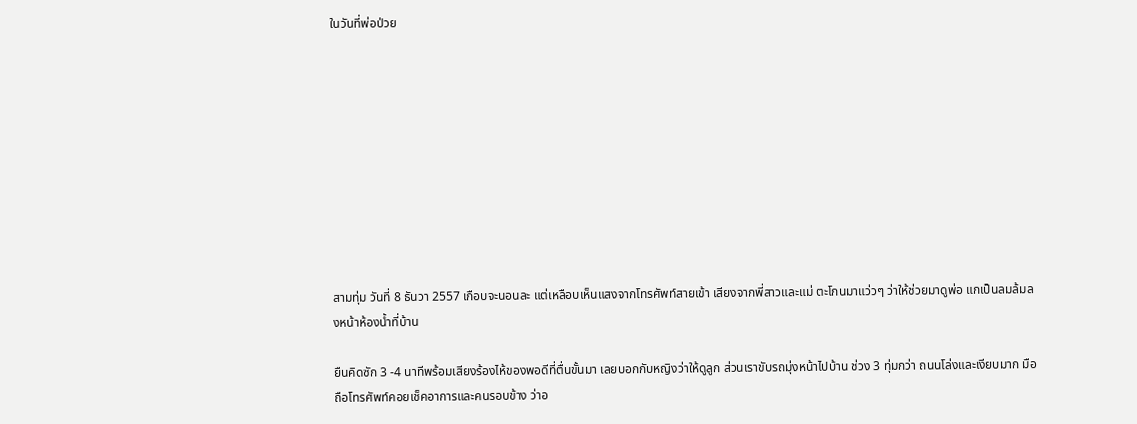ในวันที่พ่อป่วย










สามทุ่ม วันที่ 8 ธันวา 2557 เกือบจะนอนละ แต่เหลือบเห็นแสงจากโทรศัพท์สายเข้า เสียงจากพี่สาวและแม่ ตะโกนมาแว่วๆ ว่าให้ช่วยมาดูพ่อ แกเป็นลมล้มลงหน้าห้องน้ำที่บ้าน

ยืนคิดซัก 3 -4 นาทีพร้อมเสียงร้องไห้ของพอดีที่ตื่นขั้นมา เลยบอกกับหญิงว่าให้ดูลูก ส่วนเราขับรถมุ่งหน้าไปบ้าน ช่วง 3 ทุ่มกว่า ถนนโล่งและเงียบมาก มือถือโทรศัพท์คอยเช็คอาการและคนรอบข้าง ว่าอ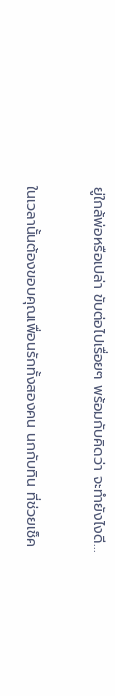ยู่ใกล้พ่อหรือเปล่า ขับต่อไปเรื่อยๆ พร้อมกับคิดว่า จะทำยังไงดี...

ในเวลานั้นต้องขอบคุณเพื่อนรักทั้งสองคน นกกับทิน ที่ช่วยเช็ค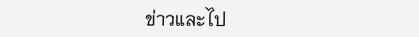ข่าวและไป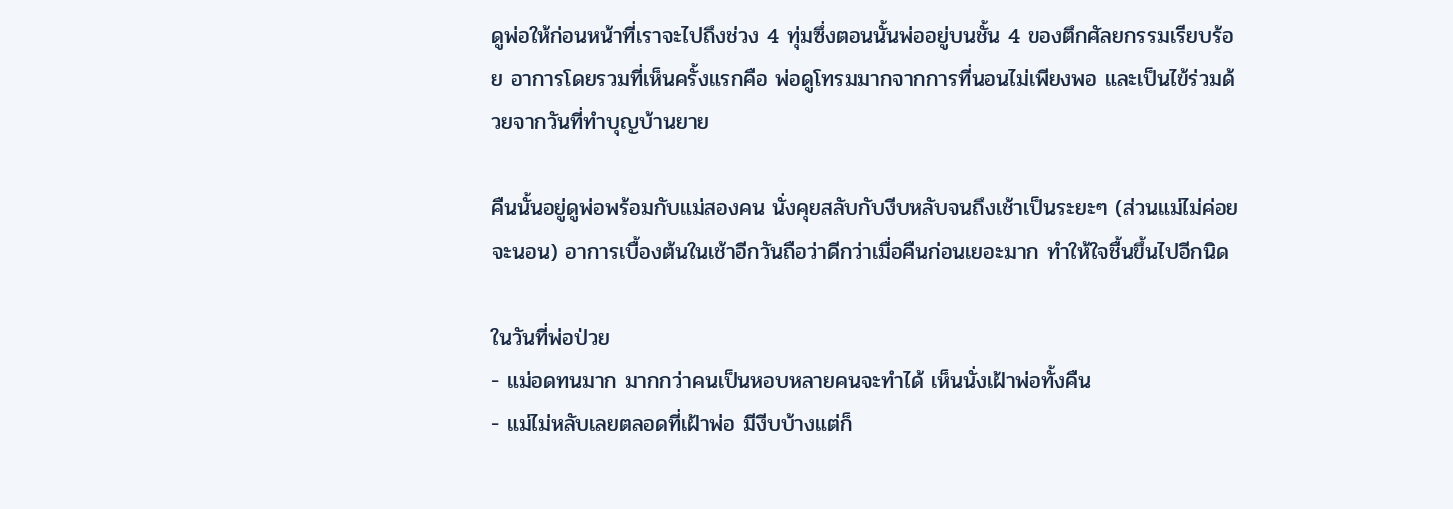ดูพ่อให้ก่อนหน้าที่เราจะไปถึงช่วง 4 ทุ่มซึ่งตอนนั้นพ่ออยู่บนชั้น 4 ของตึกศัลยกรรมเรียบร้อย อาการโดยรวมที่เห็นครั้งแรกคือ พ่อดูโทรมมากจากการที่นอนไม่เพียงพอ และเป็นไข้ร่วมด้วยจากวันที่ทำบุญบ้านยาย

คืนนั้นอยู่ดูพ่อพร้อมกับแม่สองคน นั่งคุยสลับกับงีบหลับจนถึงเช้าเป็นระยะๆ (ส่วนแม่ไม่ค่อยจะนอน) อาการเบื้องต้นในเช้าอีกวันถือว่าดีกว่าเมื่อคืนก่อนเยอะมาก ทำให้ใจชื้นขึ้นไปอีกนิด

ในวันที่พ่อป่วย
- แม่อดทนมาก มากกว่าคนเป็นหอบหลายคนจะทำได้ เห็นนั่งเฝ้าพ่อทั้งคืน
- แม่ไม่หลับเลยตลอดที่เฝ้าพ่อ มีงีบบ้างแต่ก็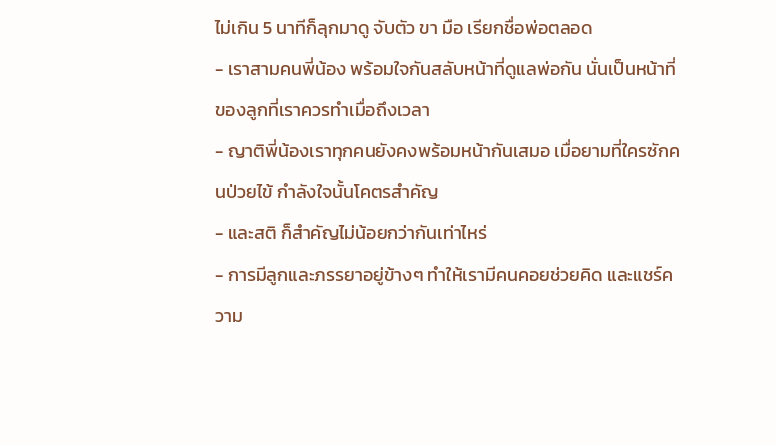ไม่เกิน 5 นาทีก็ลุกมาดู จับตัว ขา มือ เรียกชื่อพ่อตลอด
- เราสามคนพี่น้อง พร้อมใจกันสลับหน้าที่ดูแลพ่อกัน นั่นเป็นหน้าที่ของลูกที่เราควรทำเมื่อถึงเวลา
- ญาติพี่น้องเราทุกคนยังคงพร้อมหน้ากันเสมอ เมื่อยามที่ใครซักคนป่วยไข้ กำลังใจนั้นโคตรสำคัญ
- และสติ ก็สำคัญไม่น้อยกว่ากันเท่าไหร่
- การมีลูกและภรรยาอยู่ข้างๆ ทำให้เรามีคนคอยช่วยคิด และแชร์ความ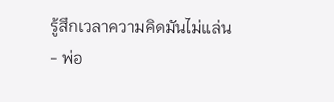รู้สึกเวลาความคิดมันไม่แล่น
- พ่อ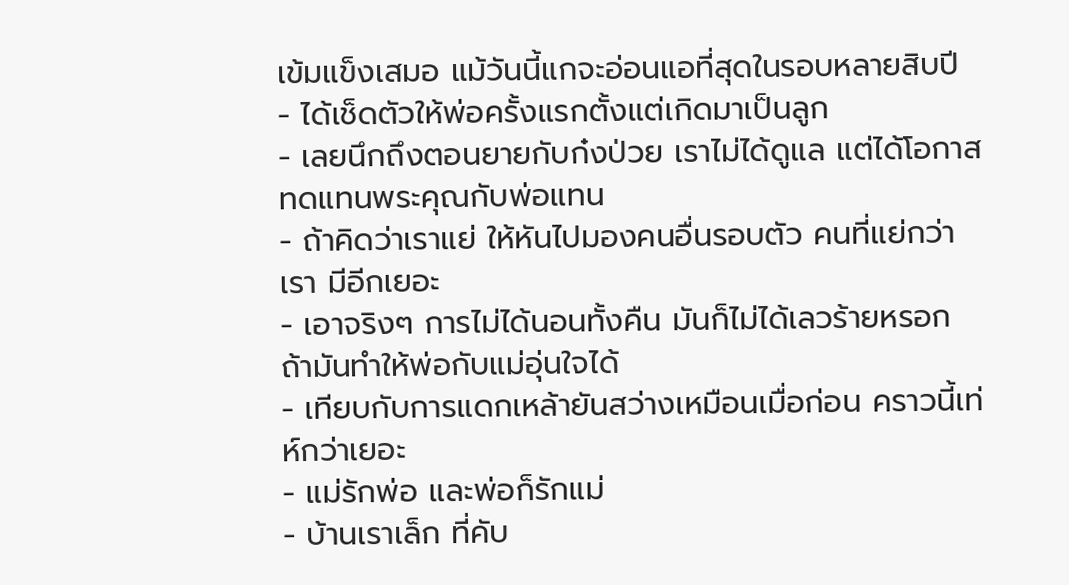เข้มแข็งเสมอ แม้วันนี้แกจะอ่อนแอที่สุดในรอบหลายสิบปี
- ได้เช็ดตัวให้พ่อครั้งแรกตั้งแต่เกิดมาเป็นลูก
- เลยนึกถึงตอนยายกับก๋งป่วย เราไม่ได้ดูแล แต่ได้โอกาสทดแทนพระคุณกับพ่อแทน
- ถ้าคิดว่าเราแย่ ให้หันไปมองคนอื่นรอบตัว คนที่แย่กว่าเรา มีอีกเยอะ
- เอาจริงๆ การไม่ได้นอนทั้งคืน มันก็ไม่ได้เลวร้ายหรอก ถ้ามันทำให้พ่อกับแม่อุ่นใจได้
- เทียบกับการแดกเหล้ายันสว่างเหมือนเมื่อก่อน คราวนี้เท่ห์กว่าเยอะ
- แม่รักพ่อ และพ่อก็รักแม่
- บ้านเราเล็ก ที่คับ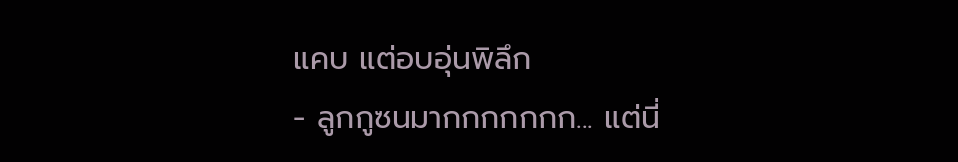แคบ แต่อบอุ่นพิลึก
- ลูกกูซนมากกกกกกก... แต่นี่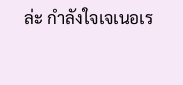ล่ะ กำลังใจเจเนอเร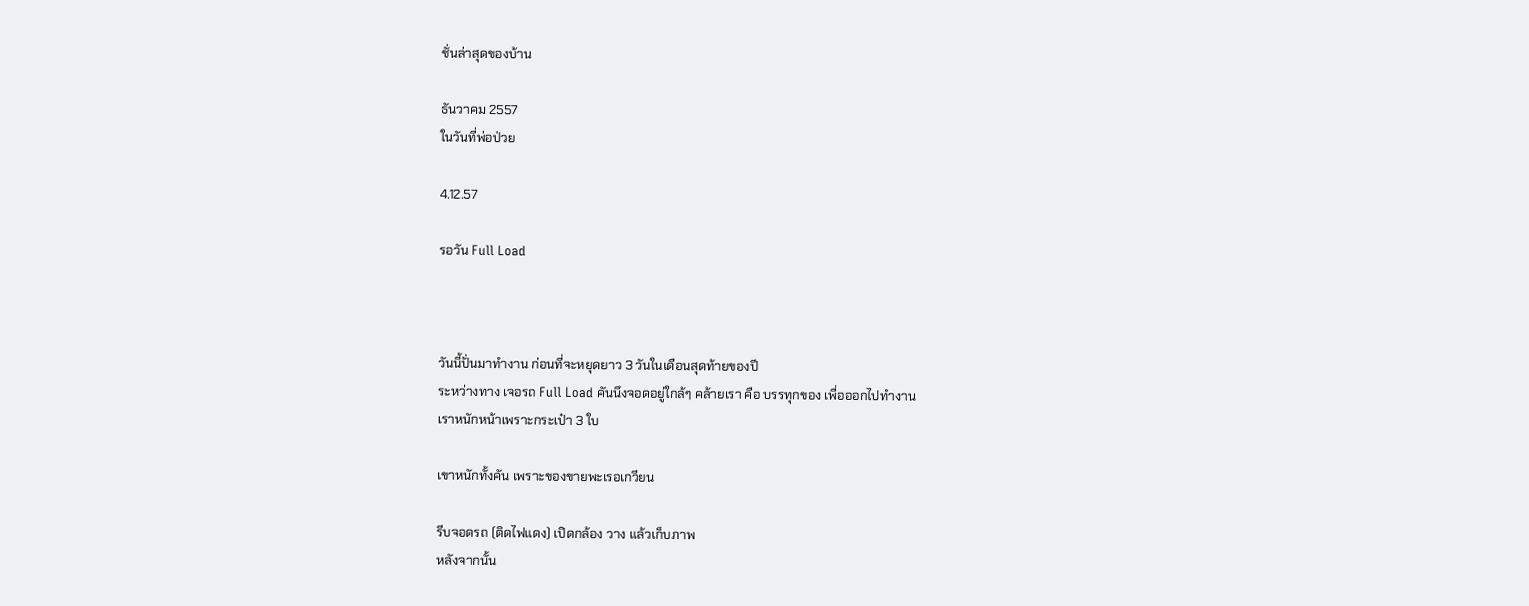ชั่นล่าสุดของบ้าน

ธันวาคม 2557
ในวันที่พ่อป่วย

4.12.57

รอวัน Full Load



วันนี้ปั่นมาทำงาน ก่อนที่จะหยุดยาว 3 วันในเดือนสุดท้ายของปี
ระหว่างทาง เจอรถ Full Load คันนึงจอดอยู่ใกล้ๆ คล้ายเรา คือ บรรทุกของ เพื่อออกไปทำงาน
เราหนักหน้าเพราะกระเป๋า 3 ใบ

เขาหนักทั้งคัน เพราะของขายพะเรอเกวียน

รีบจอดรถ (ติดไฟแดง) เปิดกล้อง วาง แล้วเก็บภาพ
หลังจากนั้น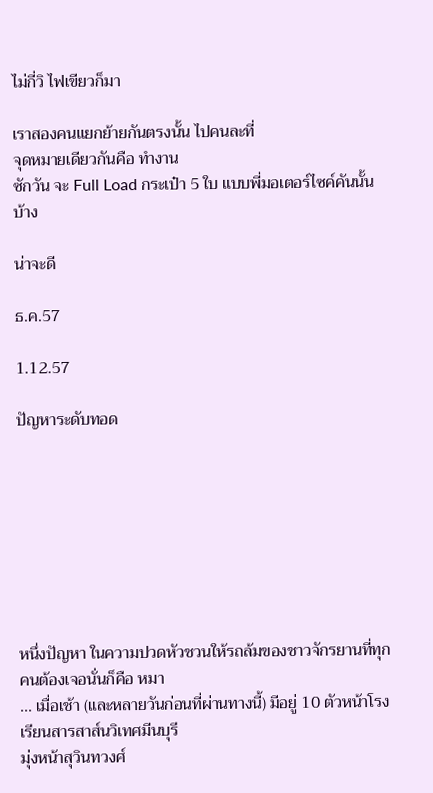ไม่กี่วิ ไฟเขียวก็มา

เราสองคนแยกย้ายกันตรงนั้น ไปคนละที่
จุดหมายเดียวกันคือ ทำงาน
ซักวัน จะ Full Load กระเป๋า 5 ใบ แบบพี่มอเตอร์ไซค์คันนั้นบ้าง

น่าจะดี

ธ.ค.57

1.12.57

ปัญหาระดับทอด








หนึ่งปัญหา ในความปวดหัวชวนให้รถล้มของชาวจักรยานที่ทุกคนต้องเจอนั่นก็คือ หมา
... เมื่อเช้า (และหลายวันก่อนที่ผ่านทางนี้) มีอยู่ 10 ตัวหน้าโรงเรียนสารสาส์นวิเทศมีนบุรี
มุ่งหน้าสุวินทวงศ์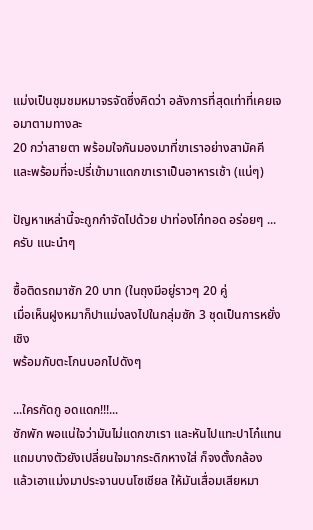แม่งเป็นชุมชมหมาจรจัดซึ่งคิดว่า อลังการที่สุดเท่าที่เคยเจอมาตามทางละ
20 กว่าสายตา พร้อมใจกันมองมาที่ขาเราอย่างสามัคคี
และพร้อมที่จะปรี่เข้ามาแดกขาเราเป็นอาหารเช้า (แน่ๆ)

ปัญหาเหล่านี้จะถูกกำจัดไปด้วย ปาท่องโก๋ทอด อร่อยๆ ... ครับ แนะนำๆ

ซื้อติดรถมาซัก 20 บาท (ในถุงมีอยู่ราวๆ 20 คู่
เมื่อเห็นฝูงหมาก็ปาแม่งลงไปในกลุ่มซัก 3 ชุดเป็นการหยั่งเชิง
พร้อมกับตะโกนบอกไปดังๆ

...ใครกัดกู อดแดก!!!...
ซักพัก พอแน่ใจว่ามันไม่แดกขาเรา และหันไปแทะปาโก๋แทน
แถมบางตัวยังเปลี่ยนใจมากระดิกหางใส่ ก็จงตั้งกล้อง
แล้วเอาแม่งมาประจานบนโซเชียล ให้มันเสื่อมเสียหมา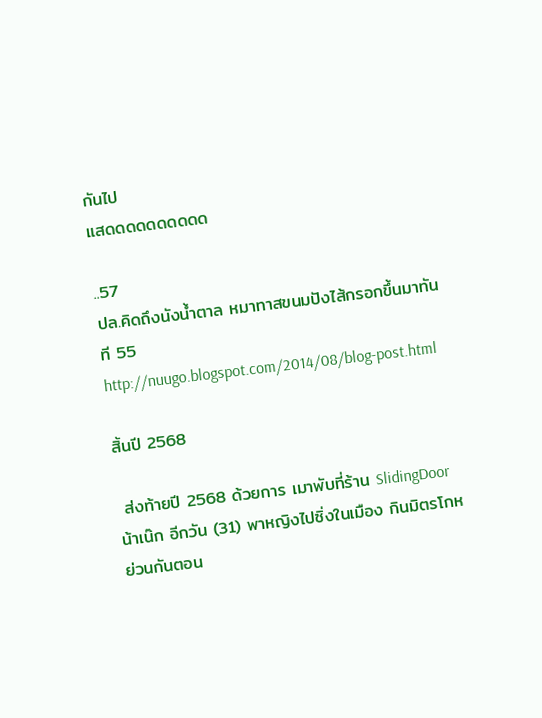กันไป
แสดดดดดดดดดด

..57
ปล.คิดถึงนังน้ำตาล หมาทาสขนมปังไส้กรอกขึ้นมาทันที 55
http://nuugo.blogspot.com/2014/08/blog-post.html

สิ้นปี 2568

 ส่งท้ายปี 2568 ด้วยการ เมาพับที่ร้าน SlidingDoor น้าเน๊ก อีกวัน (31) พาหญิงไปซิ่งในเมือง กินมิตรโกหย่วนกันตอน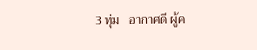3 ทุ่ม   อากาศดี ผู้ค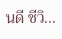นดี ชีวิ...